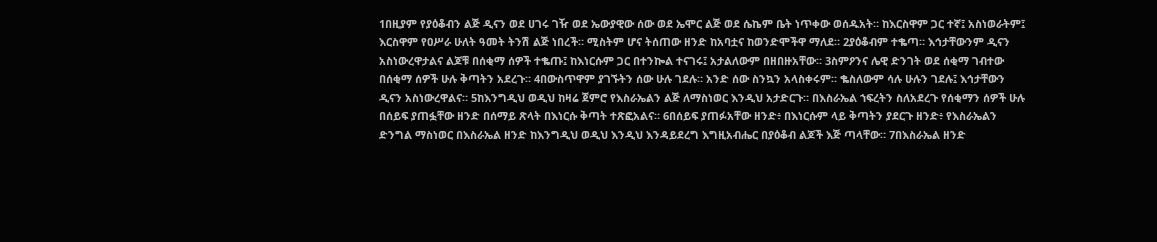1በዚያም የያዕቆብን ልጅ ዲናን ወደ ሀገሩ ገዥ ወደ ኤውያዊው ሰው ወደ ኤሞር ልጅ ወደ ሴኬም ቤት ነጥቀው ወሰዱአት። ከእርስዋም ጋር ተኛ፤ አስነወራትም፤ እርስዋም የዐሥራ ሁለት ዓመት ትንሽ ልጅ ነበረች። ሚስትም ሆና ትሰጠው ዘንድ ከአባቷና ከወንድሞችዋ ማለደ። 2ያዕቆብም ተቈጣ። እኅታቸውንም ዲናን አስነውረዋታልና ልጆቹ በሰቂማ ሰዎች ተቈጡ፤ ከእነርሱም ጋር በተንኰል ተናገሩ፤ አታልለውም በዘበዙአቸው። 3ስምዖንና ሌዊ ድንገት ወደ ሰቂማ ገብተው በሰቂማ ሰዎች ሁሉ ቅጣትን አደረጉ። 4በውስጥዋም ያገኙትን ሰው ሁሉ ገደሉ። አንድ ሰው ስንኳን አላስቀሩም። ቈስለውም ሳሉ ሁሉን ገደሉ፤ እኅታቸውን ዲናን አስነውረዋልና። 5ከእንግዲህ ወዲህ ከዛሬ ጀምሮ የእስራኤልን ልጅ ለማስነወር እንዲህ አታድርጉ። በእስራኤል ኀፍረትን ስለአደረጉ የሰቂማን ሰዎች ሁሉ በሰይፍ ያጠፏቸው ዘንድ በሰማይ ጽላት በእነርሱ ቅጣት ተጽፎአልና። 6በሰይፍ ያጠፉአቸው ዘንድ፥ በእነርሱም ላይ ቅጣትን ያደርጉ ዘንድ፥ የእስራኤልን ድንግል ማስነወር በእስራኤል ዘንድ ከእንግዲህ ወዲህ እንዲህ እንዳይደረግ እግዚአብሔር በያዕቆብ ልጆች እጅ ጣላቸው። 7በእስራኤል ዘንድ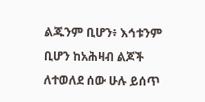ልጁንም ቢሆን፥ እኅቱንም ቢሆን ከአሕዛብ ልጆች ለተወለደ ሰው ሁሉ ይሰጥ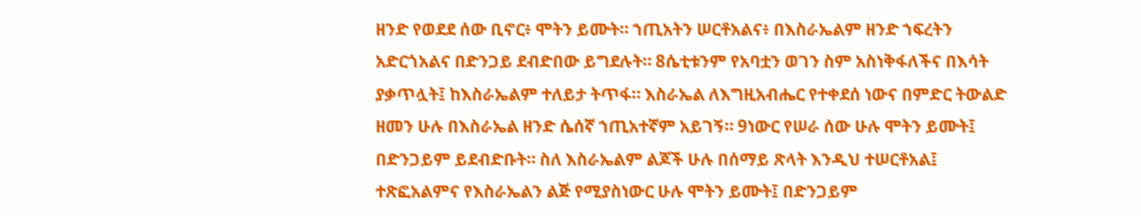ዘንድ የወደደ ሰው ቢኖር፥ ሞትን ይሙት። ኀጢአትን ሠርቶአልና፥ በእስራኤልም ዘንድ ኀፍረትን አድርጎአልና በድንጋይ ደብድበው ይግደሉት። 8ሴቲቱንም የአባቷን ወገን ስም አስነቅፋለችና በእሳት ያቃጥሏት፤ ከእስራኤልም ተለይታ ትጥፋ። እስራኤል ለእግዚአብሔር የተቀደሰ ነውና በምድር ትውልድ ዘመን ሁሉ በእስራኤል ዘንድ ሴሰኛ ኀጢአተኛም አይገኝ። 9ነውር የሠራ ሰው ሁሉ ሞትን ይሙት፤ በድንጋይም ይደብድቡት። ስለ እስራኤልም ልጆች ሁሉ በሰማይ ጽላት እንዲህ ተሠርቶአል፤ ተጽፎአልምና የእስራኤልን ልጅ የሚያስነውር ሁሉ ሞትን ይሙት፤ በድንጋይም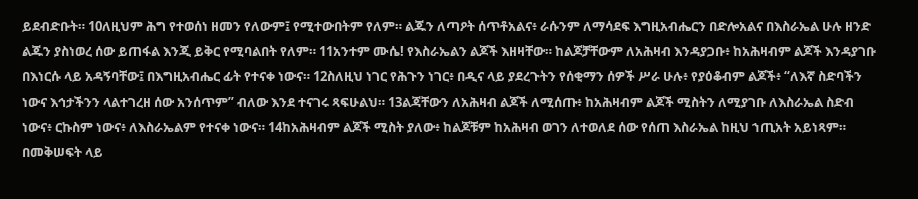ይደብድቡት። 10ለዚህም ሕግ የተወሰነ ዘመን የለውም፤ የሚተውበትም የለም። ልጁን ለጣዖት ሰጥቶአልና፥ ራሱንም ለማሳደፍ እግዚአብሔርን በድሎአልና በእስራኤል ሁሉ ዘንድ ልጁን ያስነወረ ሰው ይጠፋል እንጂ ይቅር የሚባልበት የለም። 11አንተም ሙሴ! የእስራኤልን ልጆች እዘዛቸው። ከልጆቻቸውም ለአሕዛብ እንዳያጋቡ፥ ከአሕዛብም ልጆች እንዳያገቡ በእነርሱ ላይ አዳኝባቸው፤ በእግዚአብሔር ፊት የተናቀ ነውና። 12ስለዚህ ነገር የሕጉን ነገር፥ በዲና ላይ ያደረጉትን የሰቂማን ሰዎች ሥራ ሁሉ፥ የያዕቆብም ልጆች፥ “ለእኛ ስድባችን ነውና እኅታችንን ላልተገረዘ ሰው አንሰጥም” ብለው እንደ ተናገሩ ጻፍሁልህ። 13ልጃቸውን ለአሕዛብ ልጆች ለሚሰጡ፥ ከአሕዛብም ልጆች ሚስትን ለሚያገቡ ለእስራኤል ስድብ ነውና፥ ርኩስም ነውና፥ ለእስራኤልም የተናቀ ነውና። 14ከአሕዛብም ልጆች ሚስት ያለው፥ ከልጆቹም ከአሕዛብ ወገን ለተወለደ ሰው የሰጠ እስራኤል ከዚህ ኀጢአት አይነጻም። በመቅሠፍት ላይ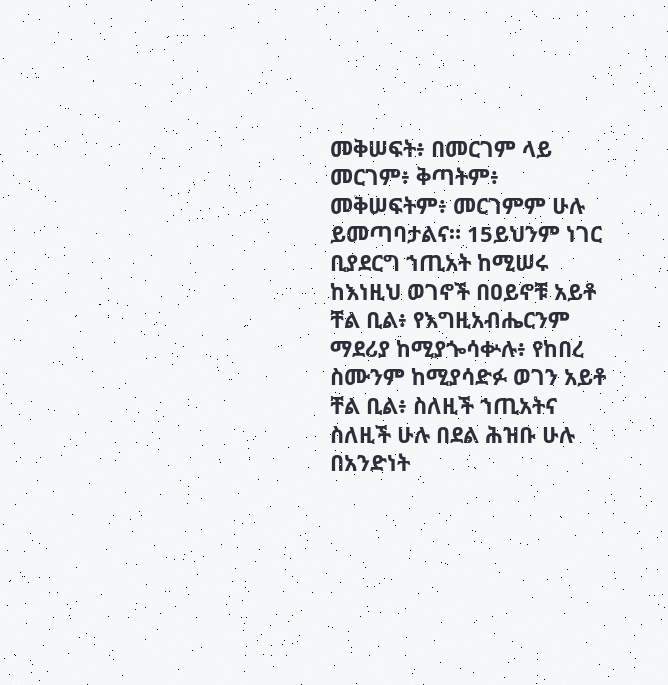መቅሠፍት፥ በመርገም ላይ መርገም፥ ቅጣትም፥ መቅሠፍትም፥ መርገምም ሁሉ ይመጣባታልና። 15ይህንም ነገር ቢያደርግ ኀጢአት ከሚሠሩ ከእነዚህ ወገኖች በዐይኖቹ አይቶ ቸል ቢል፥ የእግዚአብሔርንም ማደሪያ ከሚያጐሳቍሉ፥ የከበረ ስሙንም ከሚያሳድፉ ወገን አይቶ ቸል ቢል፥ ስለዚች ኀጢአትና ስለዚች ሁሉ በደል ሕዝቡ ሁሉ በአንድነት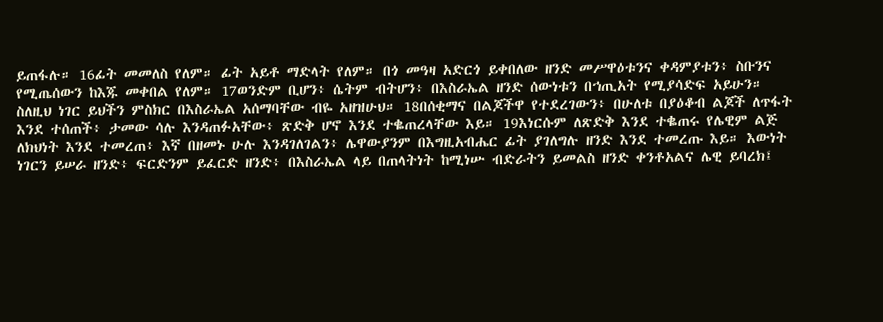ይጠፋሉ። 16ፊት መመለስ የለም። ፊት አይቶ ማድላት የለም። በጎ መዓዛ አድርጎ ይቀበለው ዘንድ መሥዋዕቱንና ቀዳምያቱን፥ ስቡንና የሚጤሰውን ከእጁ መቀበል የለም። 17ወንድም ቢሆን፥ ሴትም ብትሆን፥ በእስራኤል ዘንድ ሰውነቱን በኀጢአት የሚያሳድፍ አይሁን። ስለዚህ ነገር ይህችን ምስክር በእስራኤል አሰማባቸው ብዬ አዘዝሁህ። 18በሰቂማና በልጆችዋ የተደረገውን፥ በሁለቱ በያዕቆብ ልጆች ለጥፋት እንደ ተሰጠች፥ ታመው ሳሉ እንዳጠፉአቸው፥ ጽድቅ ሆኖ እንደ ተቈጠረላቸው እይ። 19እነርሱም ለጽድቅ እንደ ተቈጠሩ የሌዊም ልጅ ለክህነት እንደ ተመረጠ፥ እኛ በዘመኑ ሁሉ እንዳገለገልን፥ ሌዋውያንም በእግዚአብሔር ፊት ያገለግሉ ዘንድ እንደ ተመረጡ እይ። እውነት ነገርን ይሠራ ዘንድ፥ ፍርድንም ይፈርድ ዘንድ፥ በእስራኤል ላይ በጠላትነት ከሚነሡ ብድራትን ይመልስ ዘንድ ቀንቶአልና ሌዊ ይባረክ፤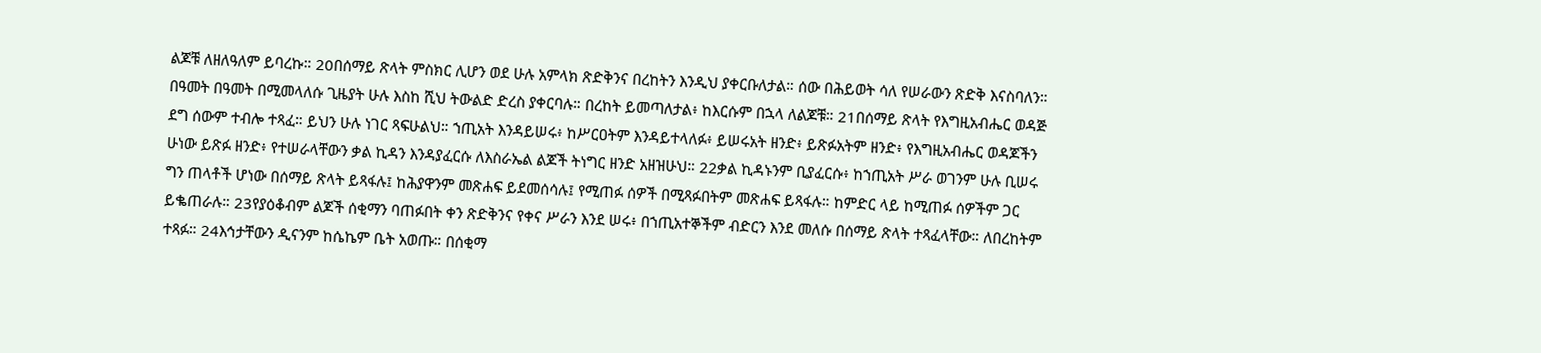ልጆቹ ለዘለዓለም ይባረኩ። 20በሰማይ ጽላት ምስክር ሊሆን ወደ ሁሉ አምላክ ጽድቅንና በረከትን እንዲህ ያቀርቡለታል። ሰው በሕይወት ሳለ የሠራውን ጽድቅ እናስባለን። በዓመት በዓመት በሚመላለሱ ጊዜያት ሁሉ እስከ ሺህ ትውልድ ድረስ ያቀርባሉ። በረከት ይመጣለታል፥ ከእርሱም በኋላ ለልጆቹ። 21በሰማይ ጽላት የእግዚአብሔር ወዳጅ ደግ ሰውም ተብሎ ተጻፈ። ይህን ሁሉ ነገር ጻፍሁልህ። ኀጢአት እንዳይሠሩ፥ ከሥርዐትም እንዳይተላለፉ፥ ይሠሩአት ዘንድ፥ ይጽፉአትም ዘንድ፥ የእግዚአብሔር ወዳጆችን ሁነው ይጽፉ ዘንድ፥ የተሠራላቸውን ቃል ኪዳን እንዳያፈርሱ ለእስራኤል ልጆች ትነግር ዘንድ አዘዝሁህ። 22ቃል ኪዳኑንም ቢያፈርሱ፥ ከኀጢአት ሥራ ወገንም ሁሉ ቢሠሩ ግን ጠላቶች ሆነው በሰማይ ጽላት ይጻፋሉ፤ ከሕያዋንም መጽሐፍ ይደመሰሳሉ፤ የሚጠፉ ሰዎች በሚጻፉበትም መጽሐፍ ይጻፋሉ። ከምድር ላይ ከሚጠፉ ሰዎችም ጋር ይቈጠራሉ። 23የያዕቆብም ልጆች ሰቂማን ባጠፉበት ቀን ጽድቅንና የቀና ሥራን እንደ ሠሩ፥ በኀጢአተኞችም ብድርን እንደ መለሱ በሰማይ ጽላት ተጻፈላቸው። ለበረከትም ተጻፉ። 24እኅታቸውን ዲናንም ከሴኬም ቤት አወጡ። በሰቂማ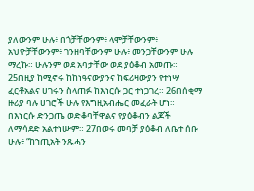ያለውንም ሁሉ፥ በጎቻቸውንም፥ ላሞቻቸውንም፥ አህዮቻቸውንም፥ ገንዘባቸውንም ሁሉ፥ መንጋቸውንም ሁሉ ማረኩ። ሁሉንም ወደ አባታቸው ወደ ያዕቆብ አመጡ። 25በዚያ ከሚኖሩ ከከነዓናውያንና ከፍሪዛውያን የተነሣ ፈርቶአልና ሀገሩን ስላጠፉ ከእነርሱ ጋር ተነጋገረ። 26በሰቂማ ዙሪያ ባሉ ሀገሮች ሁሉ የእግዚአብሔር መፈራት ሆነ። በእነርሱ ድንጋጤ ወድቆባቸዋልና የያዕቆብን ልጆች ለማሳደድ አልተነሡም። 27በወሩ መባቻ ያዕቆብ ለቤተ ሰቡ ሁሉ፥ “ከኀጢአት ንጹሓን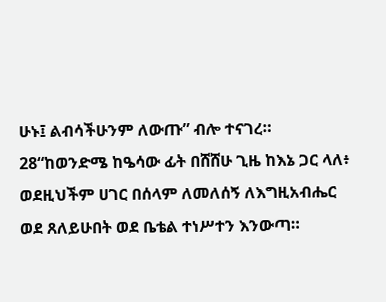ሁኑ፤ ልብሳችሁንም ለውጡ” ብሎ ተናገረ። 28“ከወንድሜ ከዔሳው ፊት በሸሸሁ ጊዜ ከእኔ ጋር ላለ፥ ወደዚህችም ሀገር በሰላም ለመለሰኝ ለእግዚአብሔር ወደ ጸለይሁበት ወደ ቤቴል ተነሥተን እንውጣ።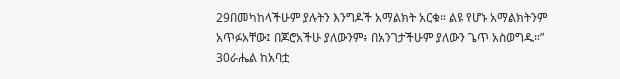29በመካከላችሁም ያሉትን እንግዶች አማልክት አርቁ። ልዩ የሆኑ አማልክትንም አጥፉአቸው፤ በጆሮአችሁ ያለውንም፥ በአንገታችሁም ያለውን ጌጥ አስወግዱ።” 30ራሔል ከአባቷ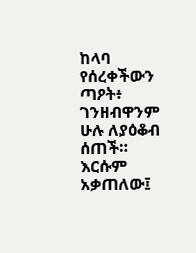ከላባ የሰረቀችውን ጣዖት፥ ገንዘብዋንም ሁሉ ለያዕቆብ ሰጠች። እርሱም አቃጠለው፤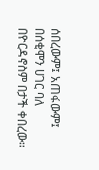ሰበረውም፤ አጠፋውም፤ በሰቂሞን ሀገር ባለ በዮርዳኖስም በታች ቀበረው።